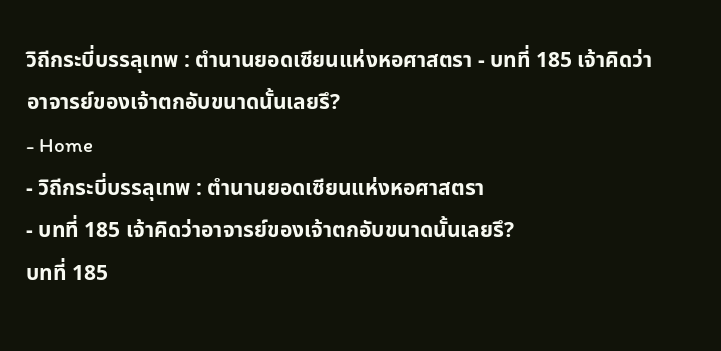วิถีกระบี่บรรลุเทพ : ตำนานยอดเซียนแห่งหอศาสตรา - บทที่ 185 เจ้าคิดว่าอาจารย์ของเจ้าตกอับขนาดนั้นเลยรึ?
- Home
- วิถีกระบี่บรรลุเทพ : ตำนานยอดเซียนแห่งหอศาสตรา
- บทที่ 185 เจ้าคิดว่าอาจารย์ของเจ้าตกอับขนาดนั้นเลยรึ?
บทที่ 185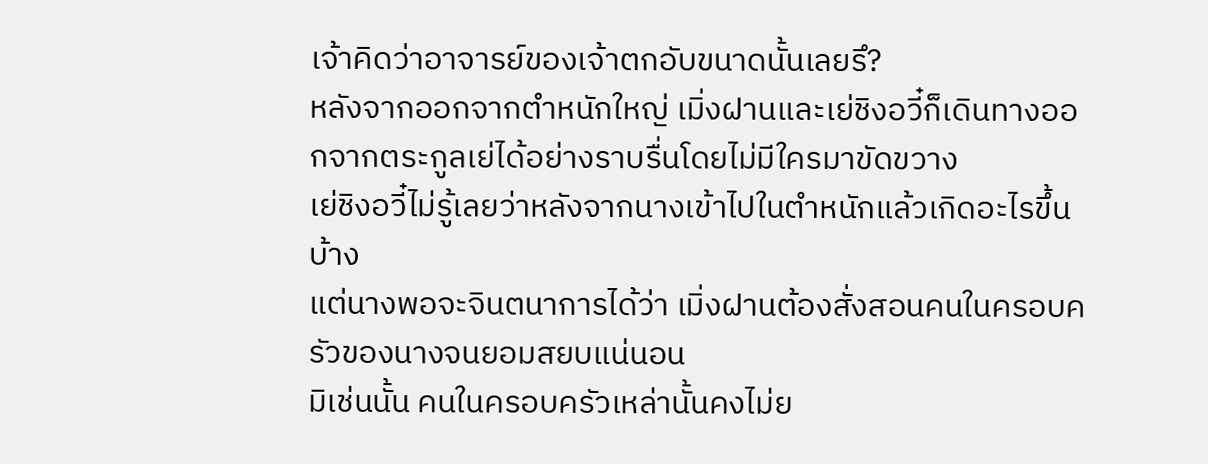เจ้าคิดว่าอาจารย์ของเจ้าตกอับขนาดนั้นเลยรึ?
หลังจากออกจากตำหนักใหญ่ เมิ่งฝานและเย่ชิงอวี๋ก็เดินทางออกจากตระกูลเย่ได้อย่างราบรื่นโดยไม่มีใครมาขัดขวาง
เย่ชิงอวี๋ไม่รู้เลยว่าหลังจากนางเข้าไปในตำหนักแล้วเกิดอะไรขึ้นบ้าง
แต่นางพอจะจินตนาการได้ว่า เมิ่งฝานต้องสั่งสอนคนในครอบครัวของนางจนยอมสยบแน่นอน
มิเช่นนั้น คนในครอบครัวเหล่านั้นคงไม่ย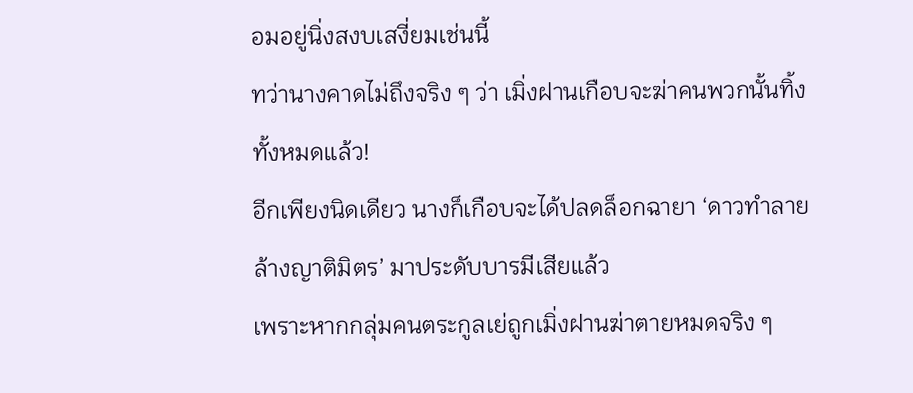อมอยู่นิ่งสงบเสงี่ยมเช่นนี้
ทว่านางคาดไม่ถึงจริง ๆ ว่า เมิ่งฝานเกือบจะฆ่าคนพวกนั้นทิ้งทั้งหมดแล้ว!
อีกเพียงนิดเดียว นางก็เกือบจะได้ปลดล็อกฉายา ‘ดาวทำลายล้างญาติมิตร’ มาประดับบารมีเสียแล้ว
เพราะหากกลุ่มคนตระกูลเย่ถูกเมิ่งฝานฆ่าตายหมดจริง ๆ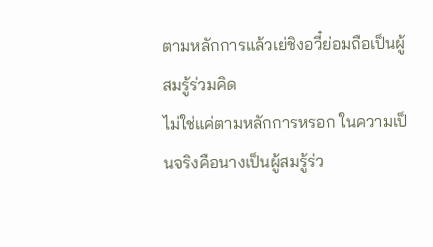ตามหลักการแล้วเย่ชิงอวี๋ย่อมถือเป็นผู้สมรู้ร่วมคิด
ไม่ใช่แค่ตามหลักการหรอก ในความเป็นจริงคือนางเป็นผู้สมรู้ร่ว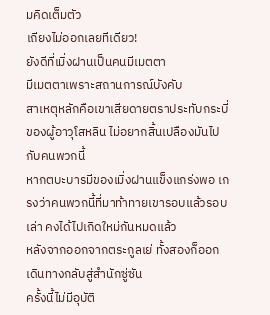มคิดเต็มตัว
เถียงไม่ออกเลยทีเดียว!
ยังดีที่เมิ่งฝานเป็นคนมีเมตตา
มีเมตตาเพราะสถานการณ์บังคับ
สาเหตุหลักคือเขาเสียดายตราประทับกระบี่ของผู้อาวุโสหลิน ไม่อยากสิ้นเปลืองมันไปกับคนพวกนี้
หากตบะบารมีของเมิ่งฝานแข็งแกร่งพอ เกรงว่าคนพวกนี้ที่มาท้าทายเขารอบแล้วรอบเล่า คงได้ไปเกิดใหม่กันหมดแล้ว
หลังจากออกจากตระกูลเย่ ทั้งสองก็ออกเดินทางกลับสู่สำนักซู่ซัน
ครั้งนี้ไม่มีอุบัติ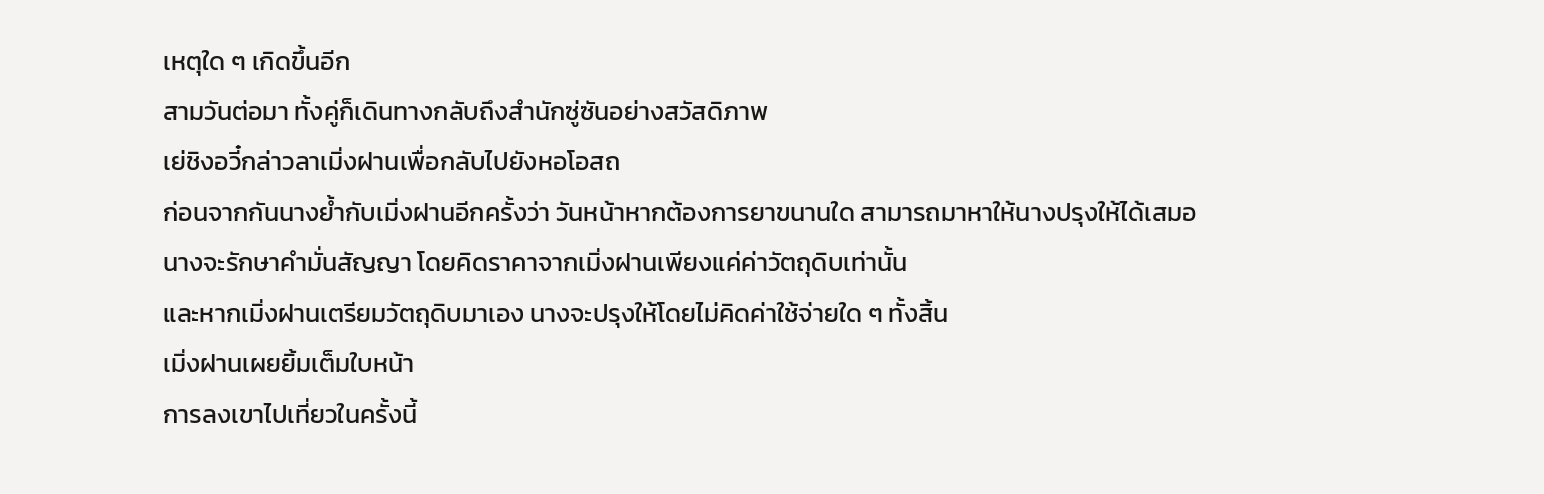เหตุใด ๆ เกิดขึ้นอีก
สามวันต่อมา ทั้งคู่ก็เดินทางกลับถึงสำนักซู่ซันอย่างสวัสดิภาพ
เย่ชิงอวี๋กล่าวลาเมิ่งฝานเพื่อกลับไปยังหอโอสถ
ก่อนจากกันนางย้ำกับเมิ่งฝานอีกครั้งว่า วันหน้าหากต้องการยาขนานใด สามารถมาหาให้นางปรุงให้ได้เสมอ
นางจะรักษาคำมั่นสัญญา โดยคิดราคาจากเมิ่งฝานเพียงแค่ค่าวัตถุดิบเท่านั้น
และหากเมิ่งฝานเตรียมวัตถุดิบมาเอง นางจะปรุงให้โดยไม่คิดค่าใช้จ่ายใด ๆ ทั้งสิ้น
เมิ่งฝานเผยยิ้มเต็มใบหน้า
การลงเขาไปเที่ยวในครั้งนี้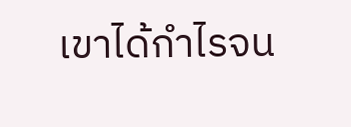เขาได้กำไรจน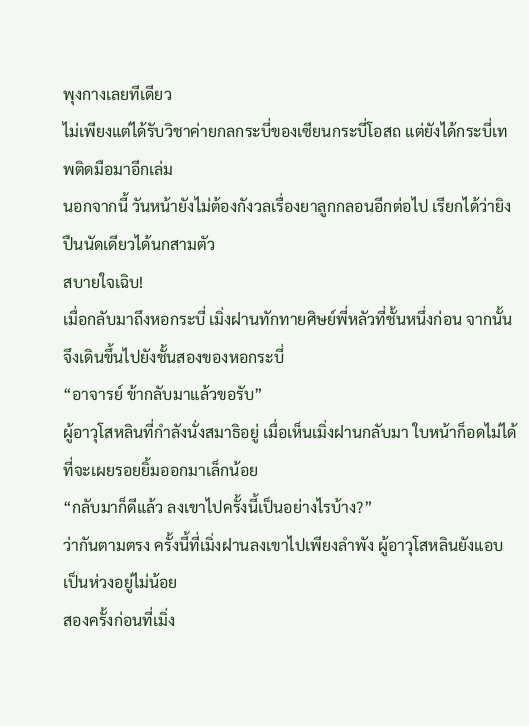พุงกางเลยทีเดียว
ไม่เพียงแต่ได้รับวิชาค่ายกลกระบี่ของเซียนกระบี่โอสถ แต่ยังได้กระบี่เทพติดมือมาอีกเล่ม
นอกจากนี้ วันหน้ายังไม่ต้องกังวลเรื่องยาลูกกลอนอีกต่อไป เรียกได้ว่ายิงปืนนัดเดียวได้นกสามตัว
สบายใจเฉิบ!
เมื่อกลับมาถึงหอกระบี่ เมิ่งฝานทักทายศิษย์พี่หลัวที่ชั้นหนึ่งก่อน จากนั้นจึงเดินขึ้นไปยังชั้นสองของหอกระบี่
“อาจารย์ ข้ากลับมาแล้วขอรับ”
ผู้อาวุโสหลินที่กำลังนั่งสมาธิอยู่ เมื่อเห็นเมิ่งฝานกลับมา ใบหน้าก็อดไม่ได้ที่จะเผยรอยยิ้มออกมาเล็กน้อย
“กลับมาก็ดีแล้ว ลงเขาไปครั้งนี้เป็นอย่างไรบ้าง?”
ว่ากันตามตรง ครั้งนี้ที่เมิ่งฝานลงเขาไปเพียงลำพัง ผู้อาวุโสหลินยังแอบเป็นห่วงอยู่ไม่น้อย
สองครั้งก่อนที่เมิ่ง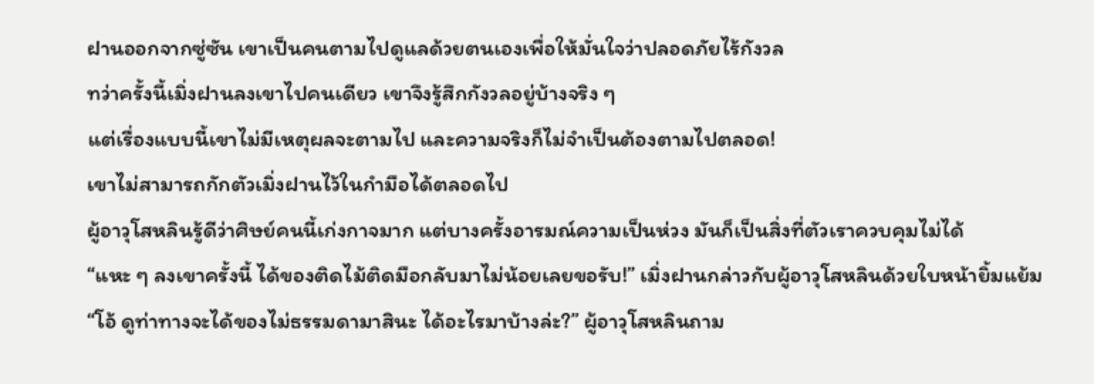ฝานออกจากซู่ซัน เขาเป็นคนตามไปดูแลด้วยตนเองเพื่อให้มั่นใจว่าปลอดภัยไร้กังวล
ทว่าครั้งนี้เมิ่งฝานลงเขาไปคนเดียว เขาจึงรู้สึกกังวลอยู่บ้างจริง ๆ
แต่เรื่องแบบนี้เขาไม่มีเหตุผลจะตามไป และความจริงก็ไม่จำเป็นต้องตามไปตลอด!
เขาไม่สามารถกักตัวเมิ่งฝานไว้ในกำมือได้ตลอดไป
ผู้อาวุโสหลินรู้ดีว่าศิษย์คนนี้เก่งกาจมาก แต่บางครั้งอารมณ์ความเป็นห่วง มันก็เป็นสิ่งที่ตัวเราควบคุมไม่ได้
“แหะ ๆ ลงเขาครั้งนี้ ได้ของติดไม้ติดมือกลับมาไม่น้อยเลยขอรับ!” เมิ่งฝานกล่าวกับผู้อาวุโสหลินด้วยใบหน้ายิ้มแย้ม
“โอ้ ดูท่าทางจะได้ของไม่ธรรมดามาสินะ ได้อะไรมาบ้างล่ะ?” ผู้อาวุโสหลินถาม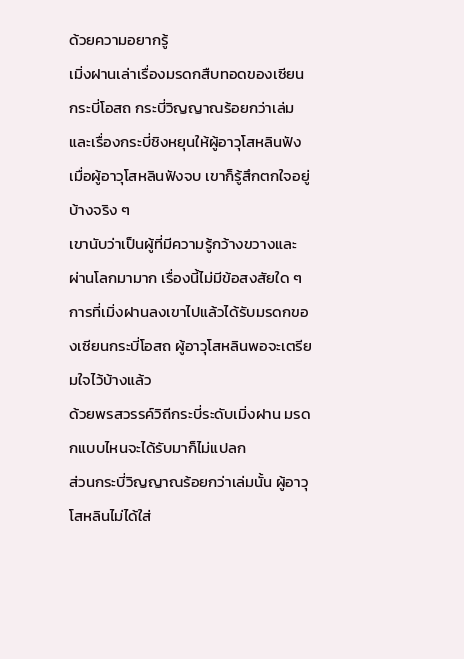ด้วยความอยากรู้
เมิ่งฝานเล่าเรื่องมรดกสืบทอดของเซียนกระบี่โอสถ กระบี่วิญญาณร้อยกว่าเล่ม และเรื่องกระบี่ชิงหยุนให้ผู้อาวุโสหลินฟัง
เมื่อผู้อาวุโสหลินฟังจบ เขาก็รู้สึกตกใจอยู่บ้างจริง ๆ
เขานับว่าเป็นผู้ที่มีความรู้กว้างขวางและผ่านโลกมามาก เรื่องนี้ไม่มีข้อสงสัยใด ๆ
การที่เมิ่งฝานลงเขาไปแล้วได้รับมรดกของเซียนกระบี่โอสถ ผู้อาวุโสหลินพอจะเตรียมใจไว้บ้างแล้ว
ด้วยพรสวรรค์วิถีกระบี่ระดับเมิ่งฝาน มรดกแบบไหนจะได้รับมาก็ไม่แปลก
ส่วนกระบี่วิญญาณร้อยกว่าเล่มนั้น ผู้อาวุโสหลินไม่ได้ใส่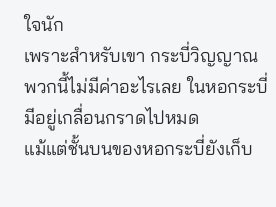ใจนัก
เพราะสำหรับเขา กระบี่วิญญาณพวกนี้ไม่มีค่าอะไรเลย ในหอกระบี่มีอยู่เกลื่อนกราดไปหมด
แม้แต่ชั้นบนของหอกระบี่ยังเก็บ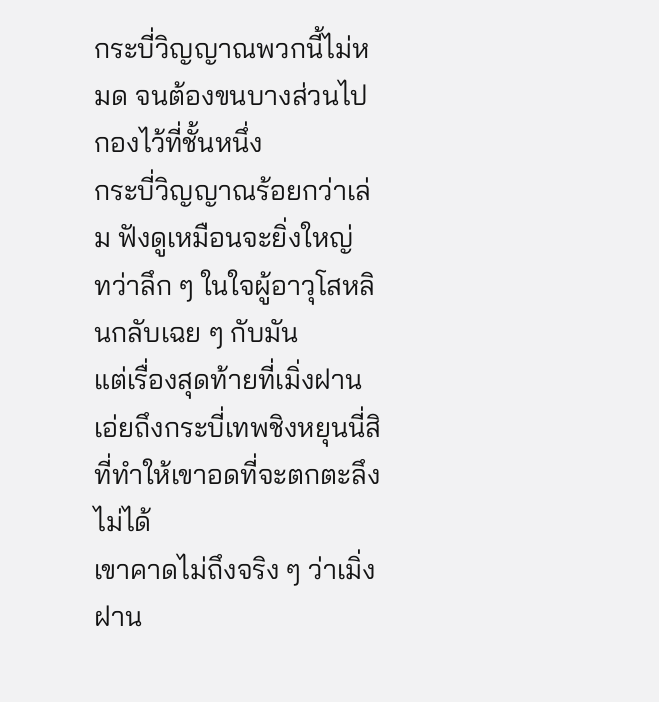กระบี่วิญญาณพวกนี้ไม่หมด จนต้องขนบางส่วนไปกองไว้ที่ชั้นหนึ่ง
กระบี่วิญญาณร้อยกว่าเล่ม ฟังดูเหมือนจะยิ่งใหญ่
ทว่าลึก ๆ ในใจผู้อาวุโสหลินกลับเฉย ๆ กับมัน
แต่เรื่องสุดท้ายที่เมิ่งฝานเอ่ยถึงกระบี่เทพชิงหยุนนี่สิ ที่ทำให้เขาอดที่จะตกตะลึงไม่ได้
เขาคาดไม่ถึงจริง ๆ ว่าเมิ่งฝาน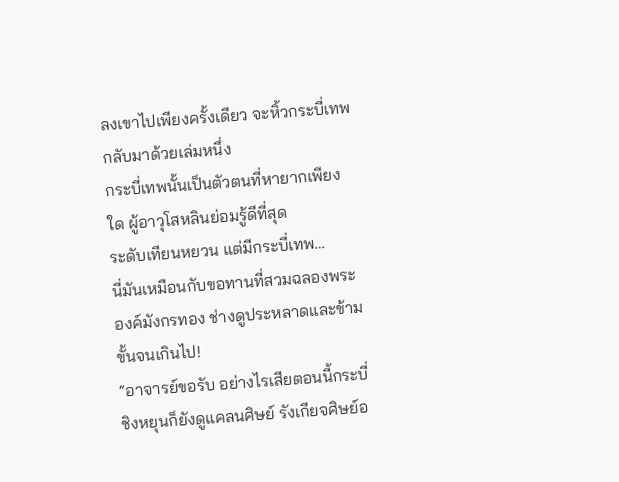ลงเขาไปเพียงครั้งเดียว จะหิ้วกระบี่เทพกลับมาด้วยเล่มหนึ่ง
กระบี่เทพนั้นเป็นตัวตนที่หายากเพียงใด ผู้อาวุโสหลินย่อมรู้ดีที่สุด
ระดับเทียนหยวน แต่มีกระบี่เทพ…
นี่มันเหมือนกับขอทานที่สวมฉลองพระองค์มังกรทอง ช่างดูประหลาดและข้ามขั้นจนเกินไป!
“อาจารย์ขอรับ อย่างไรเสียตอนนี้กระบี่ชิงหยุนก็ยังดูแคลนศิษย์ รังเกียจศิษย์อ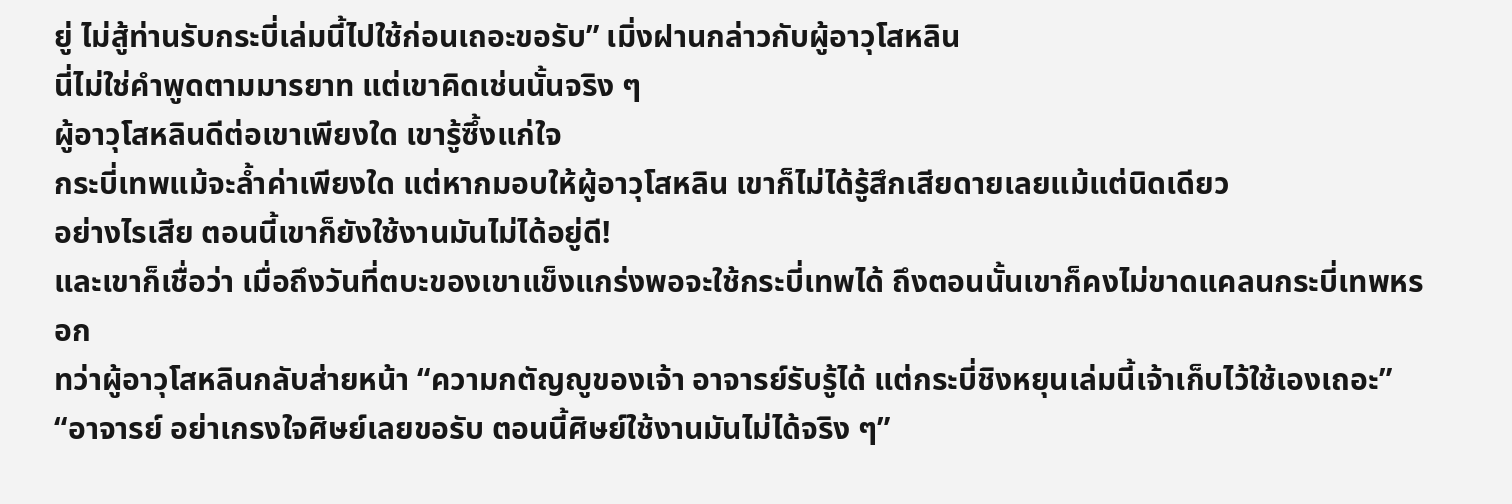ยู่ ไม่สู้ท่านรับกระบี่เล่มนี้ไปใช้ก่อนเถอะขอรับ” เมิ่งฝานกล่าวกับผู้อาวุโสหลิน
นี่ไม่ใช่คำพูดตามมารยาท แต่เขาคิดเช่นนั้นจริง ๆ
ผู้อาวุโสหลินดีต่อเขาเพียงใด เขารู้ซึ้งแก่ใจ
กระบี่เทพแม้จะล้ำค่าเพียงใด แต่หากมอบให้ผู้อาวุโสหลิน เขาก็ไม่ได้รู้สึกเสียดายเลยแม้แต่นิดเดียว
อย่างไรเสีย ตอนนี้เขาก็ยังใช้งานมันไม่ได้อยู่ดี!
และเขาก็เชื่อว่า เมื่อถึงวันที่ตบะของเขาแข็งแกร่งพอจะใช้กระบี่เทพได้ ถึงตอนนั้นเขาก็คงไม่ขาดแคลนกระบี่เทพหรอก
ทว่าผู้อาวุโสหลินกลับส่ายหน้า “ความกตัญญูของเจ้า อาจารย์รับรู้ได้ แต่กระบี่ชิงหยุนเล่มนี้เจ้าเก็บไว้ใช้เองเถอะ”
“อาจารย์ อย่าเกรงใจศิษย์เลยขอรับ ตอนนี้ศิษย์ใช้งานมันไม่ได้จริง ๆ”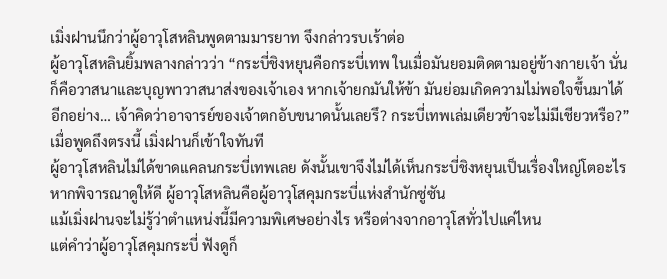เมิ่งฝานนึกว่าผู้อาวุโสหลินพูดตามมารยาท จึงกล่าวรบเร้าต่อ
ผู้อาวุโสหลินยิ้มพลางกล่าวว่า “กระบี่ชิงหยุนคือกระบี่เทพ ในเมื่อมันยอมติดตามอยู่ข้างกายเจ้า นั่นก็คือวาสนาและบุญพาวาสนาส่งของเจ้าเอง หากเจ้ายกมันให้ข้า มันย่อมเกิดความไม่พอใจขึ้นมาได้ อีกอย่าง… เจ้าคิดว่าอาจารย์ของเจ้าตกอับขนาดนั้นเลยรึ? กระบี่เทพเล่มเดียวข้าจะไม่มีเชียวหรือ?”
เมื่อพูดถึงตรงนี้ เมิ่งฝานก็เข้าใจทันที
ผู้อาวุโสหลินไม่ได้ขาดแคลนกระบี่เทพเลย ดังนั้นเขาจึงไม่ได้เห็นกระบี่ชิงหยุนเป็นเรื่องใหญ่โตอะไร
หากพิจารณาดูให้ดี ผู้อาวุโสหลินคือผู้อาวุโสคุมกระบี่แห่งสำนักซู่ซัน
แม้เมิ่งฝานจะไม่รู้ว่าตำแหน่งนี้มีความพิเศษอย่างไร หรือต่างจากอาวุโสทั่วไปแค่ไหน
แต่คำว่าผู้อาวุโสคุมกระบี่ ฟังดูก็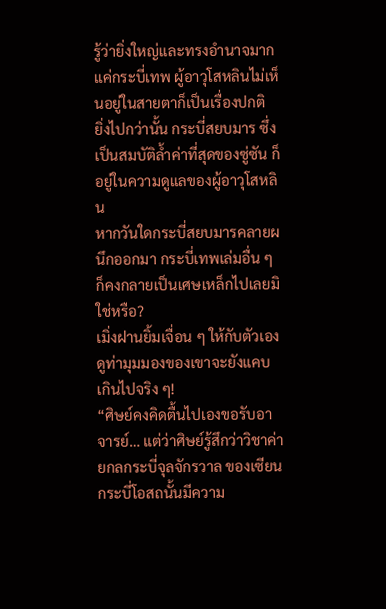รู้ว่ายิ่งใหญ่และทรงอำนาจมาก
แค่กระบี่เทพ ผู้อาวุโสหลินไม่เห็นอยู่ในสายตาก็เป็นเรื่องปกติ
ยิ่งไปกว่านั้น กระบี่สยบมาร ซึ่งเป็นสมบัติล้ำค่าที่สุดของซู่ซัน ก็อยู่ในความดูแลของผู้อาวุโสหลิน
หากวันใดกระบี่สยบมารคลายผนึกออกมา กระบี่เทพเล่มอื่น ๆ ก็คงกลายเป็นเศษเหล็กไปเลยมิใช่หรือ?
เมิ่งฝานยิ้มเจื่อน ๆ ให้กับตัวเอง ดูท่ามุมมองของเขาจะยังแคบเกินไปจริง ๆ!
“ศิษย์คงคิดตื้นไปเองขอรับอาจารย์… แต่ว่าศิษย์รู้สึกว่าวิชาค่ายกลกระบี่จุลจักรวาล ของเซียนกระบี่โอสถนั้นมีความ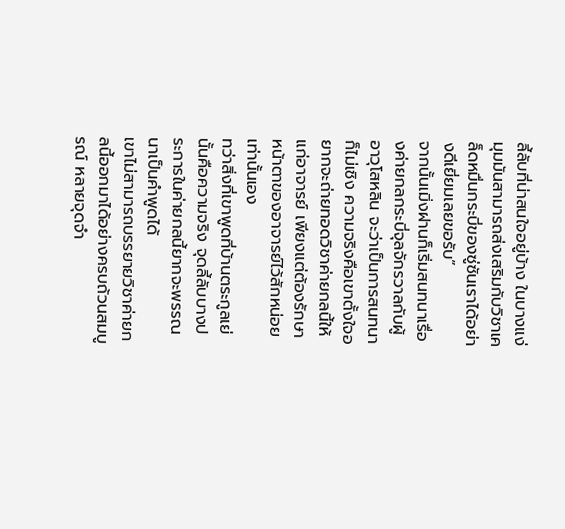ลี้ลับที่น่าสนใจอยู่บ้าง ในบางแง่มุมมันสามารถส่งเสริมกับวิชาเคล็ดหมื่นกระบี่ของซู่ซันเราได้อย่างดีเยี่ยมเลยขอรับ”
จากนั้นเมิ่งฝานก็เริ่มสนทนาเรื่องค่ายกลกระบี่จุลจักรวาลกับผู้อาวุโสหลิน จะว่าเป็นการสนทนาก็ไม่เชิง ความจริงคือเขาตั้งใจอยากจะถ่ายทอดวิชาค่ายกลนี้ให้แก่อาจารย์ เพียงแต่ต้องรักษาหน้าตาของอาจารย์ไว้สักหน่อยเท่านั้นเอง
ทว่าสิ่งที่เขาพูดที่บ้านตระกูลเย่นั้นคือความจริง จุดลี้ลับบางประการในค่ายกลนี้ยากจะพรรณนาเป็นคำพูดได้
เขาไม่สามารถบรรยายวิชาค่ายกลนี้ออกมาได้อย่างครบถ้วนสมบูรณ์ หลายจุดจำ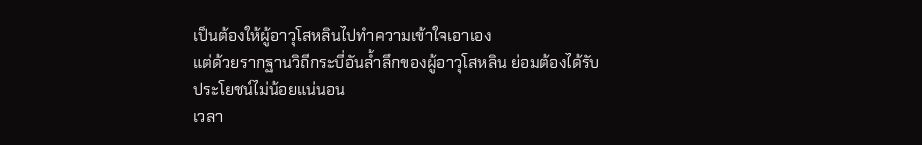เป็นต้องให้ผู้อาวุโสหลินไปทำความเข้าใจเอาเอง
แต่ด้วยรากฐานวิถีกระบี่อันล้ำลึกของผู้อาวุโสหลิน ย่อมต้องได้รับประโยชน์ไม่น้อยแน่นอน
เวลา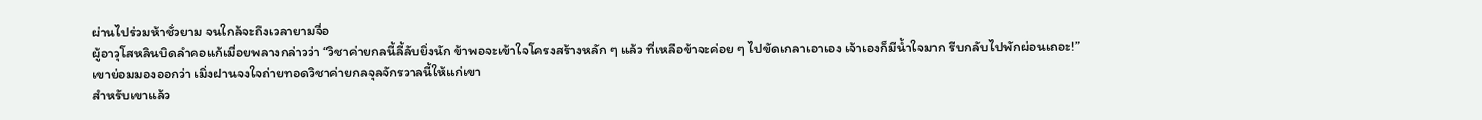ผ่านไปร่วมห้าชั่วยาม จนใกล้จะถึงเวลายามจื่อ
ผู้อาวุโสหลินบิดลำคอแก้เมื่อยพลางกล่าวว่า “วิชาค่ายกลนี้ลี้ลับยิ่งนัก ข้าพอจะเข้าใจโครงสร้างหลัก ๆ แล้ว ที่เหลือข้าจะค่อย ๆ ไปขัดเกลาเอาเอง เจ้าเองก็มีน้ำใจมาก รีบกลับไปพักผ่อนเถอะ!”
เขาย่อมมองออกว่า เมิ่งฝานจงใจถ่ายทอดวิชาค่ายกลจุลจักรวาลนี้ให้แก่เขา
สำหรับเขาแล้ว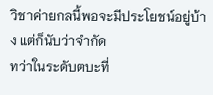วิชาค่ายกลนี้พอจะมีประโยชน์อยู่บ้าง แต่ก็นับว่าจำกัด
ทว่าในระดับตบะที่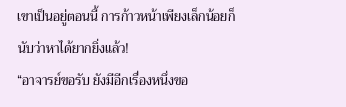เขาเป็นอยู่ตอนนี้ การก้าวหน้าเพียงเล็กน้อยก็นับว่าหาได้ยากยิ่งแล้ว!
“อาจารย์ขอรับ ยังมีอีกเรื่องหนึ่งขอ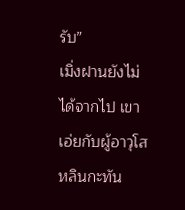รับ”
เมิ่งฝานยังไม่ได้จากไป เขาเอ่ยกับผู้อาวุโสหลินกะทัน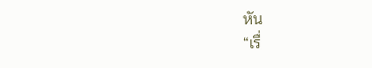หัน
“เรื่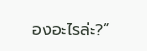องอะไรล่ะ?”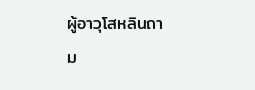ผู้อาวุโสหลินถาม